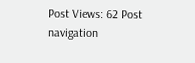Post Views: 62 Post navigation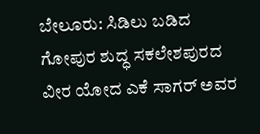ಬೇಲೂರು: ಸಿಡಿಲು ಬಡಿದ ಗೋಪುರ ಶುದ್ಧ ಸಕಲೇಶಪುರದ ವೀರ ಯೋದ ಎಕೆ ಸಾಗರ್ ಅವರ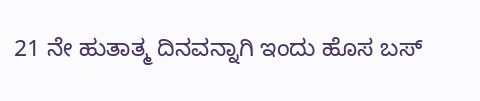21 ನೇ ಹುತಾತ್ಮ ದಿನವನ್ನಾಗಿ ಇಂದು ಹೊಸ ಬಸ್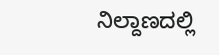ನಿಲ್ದಾಣದಲ್ಲಿ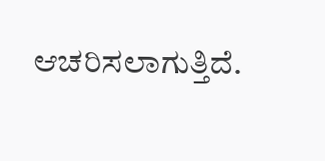ಆಚರಿಸಲಾಗುತ್ತಿದೆ.